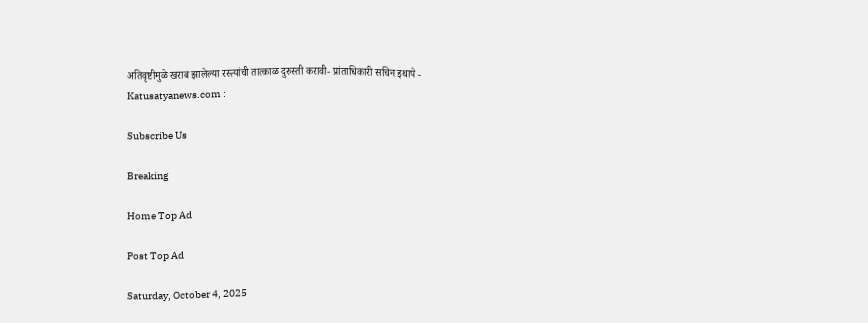अतिवृष्टीमुळे खराब झालेल्या रस्त्यांची तात्काळ दुरुस्ती करावी- प्रांताधिकारी सचिन इथापे - Katusatyanews.com :

Subscribe Us

Breaking

Home Top Ad

Post Top Ad

Saturday, October 4, 2025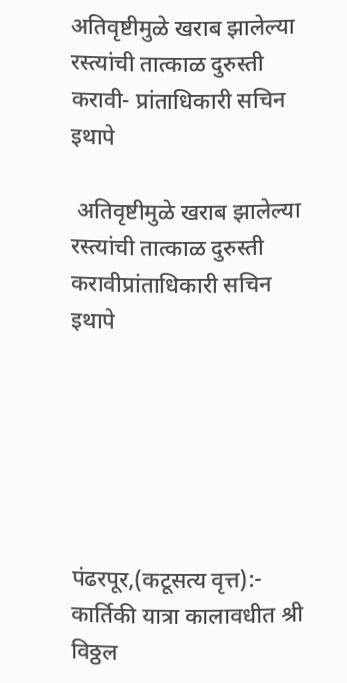अतिवृष्टीमुळे खराब झालेल्या रस्त्यांची तात्काळ दुरुस्ती करावी- प्रांताधिकारी सचिन इथापे

 अतिवृष्टीमुळे खराब झालेल्या रस्त्यांची तात्काळ दुरुस्ती करावीप्रांताधिकारी सचिन इथापे






पंढरपूर,(कटूसत्य वृत्त):- कार्तिकी यात्रा कालावधीत श्री विठ्ठल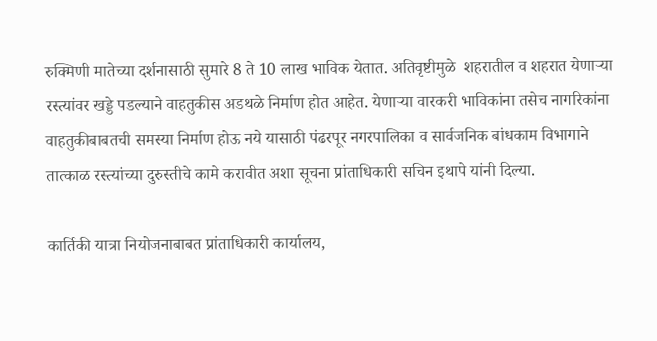रुक्मिणी मातेच्या दर्शनासाठी सुमारे 8 ते 10 लाख भाविक येतात. अतिवृष्टीमुळे  शहरातील व शहरात येणाऱ्या रस्त्यांवर खड्डे पडल्याने वाहतुकीस अडथळे निर्माण होत आहेत. येणाऱ्या वारकरी भाविकांना तसेच नागरिकांना वाहतुकीबाबतची समस्या निर्माण होऊ नये यासाठी पंढरपूर नगरपालिका व सार्वजनिक बांधकाम विभागाने तात्काळ रस्त्यांच्या दुरुस्तीचे कामे करावीत अशा सूचना प्रांताधिकारी सचिन इथापे यांनी दिल्या.

कार्तिकी यात्रा नियोजनाबाबत प्रांताधिकारी कार्यालय,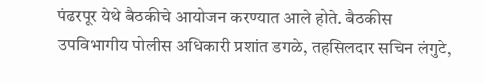पंढरपूर येथे बैठकीचे आयोजन करण्यात आले होते. बैठकीस उपविभागीय पोलीस अधिकारी प्रशांत डगळे, तहसिलदार सचिन लंगुटे,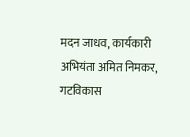मदन जाधव, कार्यकारी अभियंता अमित निमकर, गटविकास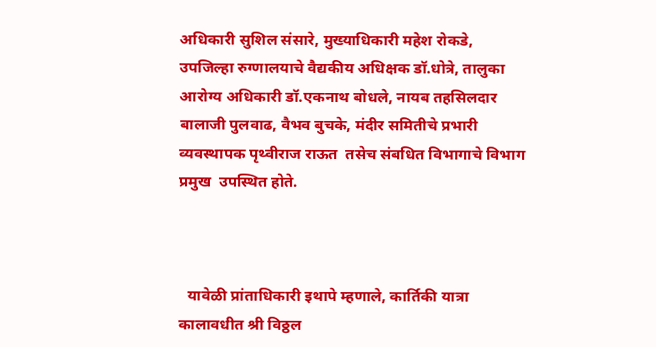अधिकारी सुशिल संसारे, मुख्याधिकारी महेश रोकडे, उपजिल्हा रुग्णालयाचे वैद्यकीय अधिक्षक डॉ.धोत्रे, तालुका आरोग्य अधिकारी डॉ.एकनाथ बोधले, नायब तहसिलदार बालाजी पुलवाढ, वैभव बुचके, मंदीर समितीचे प्रभारी व्यवस्थापक पृथ्वीराज राऊत  तसेच संबधित विभागाचे विभाग प्रमुख  उपस्थित होते.



  यावेळी प्रांताधिकारी इथापे म्हणाले, कार्तिकी यात्रा कालावधीत श्री विठ्ठल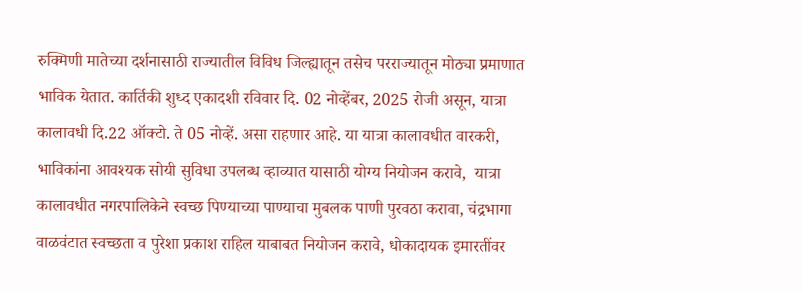रुक्मिणी मातेच्या दर्शनासाठी राज्यातील विविध जिल्ह्यातून तसेच परराज्यातून मोठ्या प्रमाणात भाविक येतात. कार्तिकी शुध्द एकादशी रविवार दि. 02 नोव्हेंबर, 2025 रोजी असून, यात्रा कालावधी दि.22 ऑक्टो. ते 05 नोव्हें. असा राहणार आहे. या यात्रा कालावधीत वारकरी, भाविकांना आवश्यक सोयी सुविधा उपलब्ध व्हाव्यात यासाठी योग्य नियोजन करावे,  यात्रा कालावधीत नगरपालिकेने स्वच्छ पिण्याच्या पाण्याचा मुबलक पाणी पुरवठा करावा, चंद्रभागा वाळवंटात स्वच्छता व पुरेशा प्रकाश राहिल याबाबत नियोजन करावे, धोकादायक इमारतींवर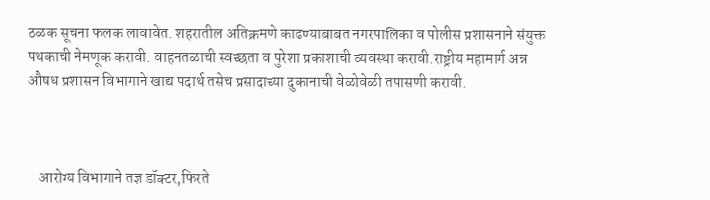ठळक सूचना फलक लावावेत. शहरातील अतिक्रमणे काढण्याबाबत नगरपालिका व पोलीस प्रशासनाने संयुक्त पथकाची नेमणूक करावी. वाहनतळाची स्वच्छता व पुरेशा प्रकाशाची व्यवस्था करावी.राष्ट्रीय महामार्ग अन्न औषध प्रशासन विभागाने खाद्य पदार्थ तसेच प्रसादाच्या दुकानाची वेळोवेळी तपासणी करावी.



    आरोग्य विभागाने तज्ञ डॉक्टर,फिरते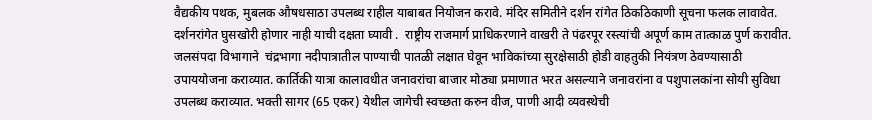वैद्यकीय पथक, मुबलक औषधसाठा उपलब्ध राहील याबाबत नियोजन करावे. मंदिर समितीने दर्शन रांगेत ठिकठिकाणी सूचना फलक लावावेत. दर्शनरांगेत घुसखोरी होणार नाही याची दक्षता घ्यावी .  राष्ट्रीय राजमार्ग प्राधिकरणाने वाखरी ते पंढरपूर रस्त्यांची अपूर्ण काम तात्काळ पुर्ण करावीत. जलसंपदा विभागाने  चंद्रभागा नदीपात्रातील पाण्याची पातळी लक्षात घेवून भाविकांच्या सुरक्षेसाठी होडी वाहतुकी नियंत्रण ठेवण्यासाठी उपाययोजना कराव्यात. कार्तिकी यात्रा कालावधीत जनावरांचा बाजार मोठ्या प्रमाणात भरत असल्याने जनावरांना व पशुपालकांना सोयी सुविधा उपलब्ध कराव्यात. भक्ती सागर (65 एकर) येथील जागेची स्वच्छता करुन वीज, पाणी आदी व्यवस्थेची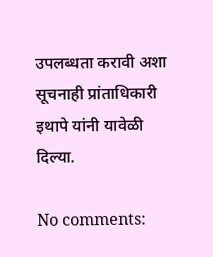उपलब्धता करावी अशा सूचनाही प्रांताधिकारी इथापे यांनी यावेळी  दिल्या.

No comments: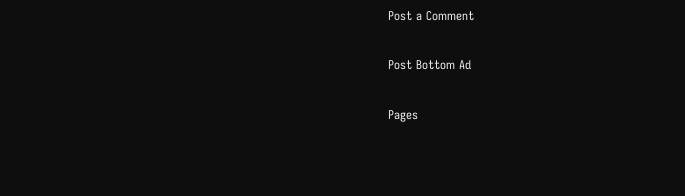Post a Comment

Post Bottom Ad

Pages